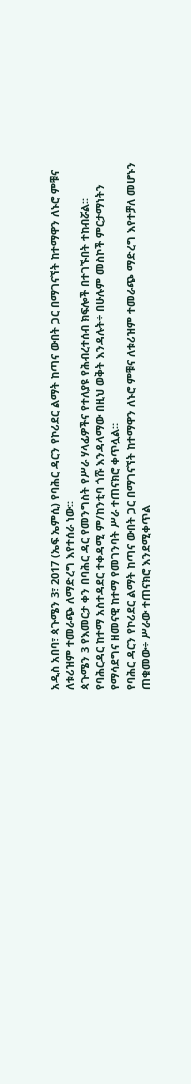አዲስ አበባ፣ ጳጉሜን 3፣ 2017 (ኤፍ ኤምሲ) የባሕር ዳርን የኮሪደር ልማት ከጣና ውበት ጋር በማገናኘት ከተማዋን ለኑሮ ምቹና ለቱሪዝም ተመራጭ ለማድረግ እየተሰራ ነው፡፡
ጳጉሜን 3 የእመርታ ቀን በባሕር ዳር የመንግስት የሥራ ሃላፊዎችና የተለያዩ የሕብረተሰብ ክፍሎች በተገኙበት ተከብሯል፡፡
የባሕርዳር ከተማ አስተዳደር ተቀዳሚ ም/ከንቲባ ጎሹ እንዳላማው በዚህ ወቅት እንዳሉት÷ በሁሉም መስኮች ምርታማነትን የማሳደግና ዘመናዊ ከተማ የመገንባት ሥራ ተጠናክሮ ቀጥሏል።
የባሕር ዳርን የኮሪደር ልማት ከጣና ውበት ጋር በማገናኘት ከተማዋን ለኑሮ ምቹና ለቱሪዝም ተመራጭ ማድረግ እየተቻለ መሆኑን ጠቁመው÷ ሥራው ተጠናክሮ እንደሚቀጥል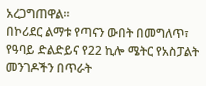አረጋግጠዋል።
በኮሪደር ልማቱ የጣናን ውበት በመግለጥ፣ የዓባይ ድልድይና የ22 ኪሎ ሜትር የአስፓልት መንገዶችን በጥራት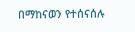በማከናወን የተሰናሰሉ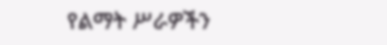የልማት ሥራዎችን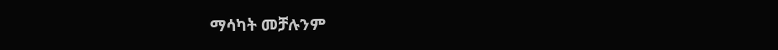ማሳካት መቻሉንም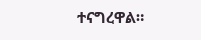ተናግረዋል።